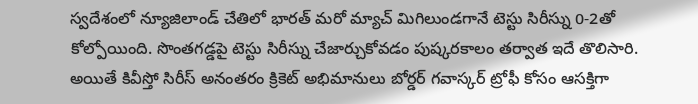స్వదేశంలో న్యూజిలాండ్ చేతిలో భారత్ మరో మ్యాచ్ మిగిలుండగానే టెస్టు సిరీస్ను 0-2తో కోల్పోయింది. సొంతగడ్డపై టెస్టు సిరీస్ను చేజార్చుకోవడం పుష్కరకాలం తర్వాత ఇదే తొలిసారి. అయితే కివీస్తో సిరీస్ అనంతరం క్రికెట్ అభిమానులు బోర్డర్ గవాస్కర్ ట్రోఫీ కోసం ఆసక్తిగా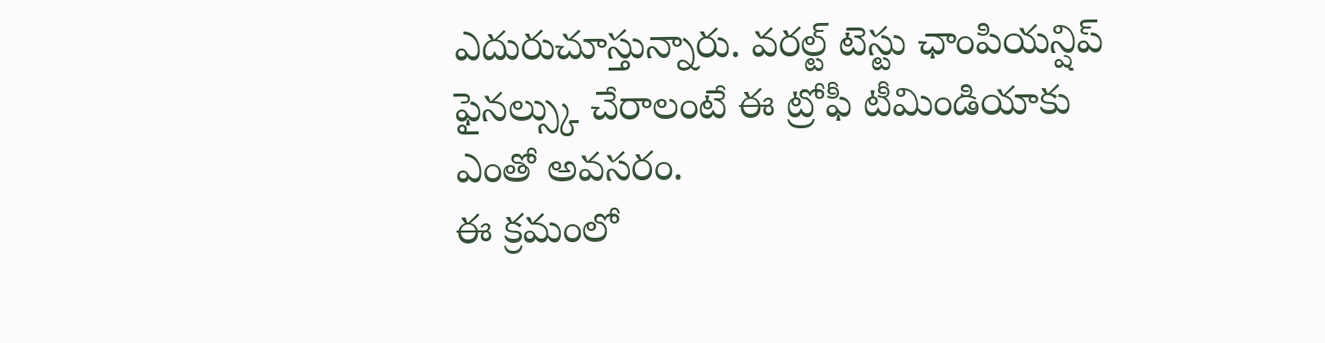ఎదురుచూస్తున్నారు. వరల్ట్ టెస్టు ఛాంపియన్షిప్ ఫైనల్స్కు చేరాలంటే ఈ ట్రోఫీ టీమిండియాకు ఎంతో అవసరం.
ఈ క్రమంలో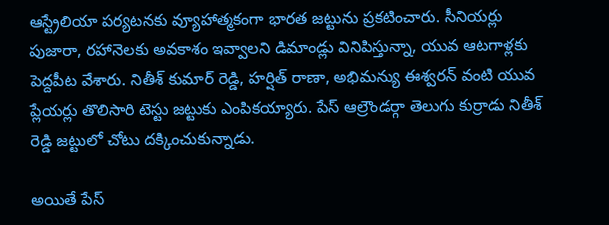ఆస్ట్రేలియా పర్యటనకు వ్యూహాత్మకంగా భారత జట్టును ప్రకటించారు. సీనియర్లు పుజారా, రహానెలకు అవకాశం ఇవ్వాలని డిమాండ్లు వినిపిస్తున్నా, యువ ఆటగాళ్లకు పెద్దపీట వేశారు. నితీశ్ కుమార్ రెడ్డి, హర్షిత్ రాణా, అభిమన్యు ఈశ్వరన్ వంటి యువ ప్లేయర్లు తొలిసారి టెస్టు జట్టుకు ఎంపికయ్యారు. పేస్ ఆల్రౌండర్గా తెలుగు కుర్రాడు నితీశ్ రెడ్డి జట్టులో చోటు దక్కించుకున్నాడు.

అయితే పేస్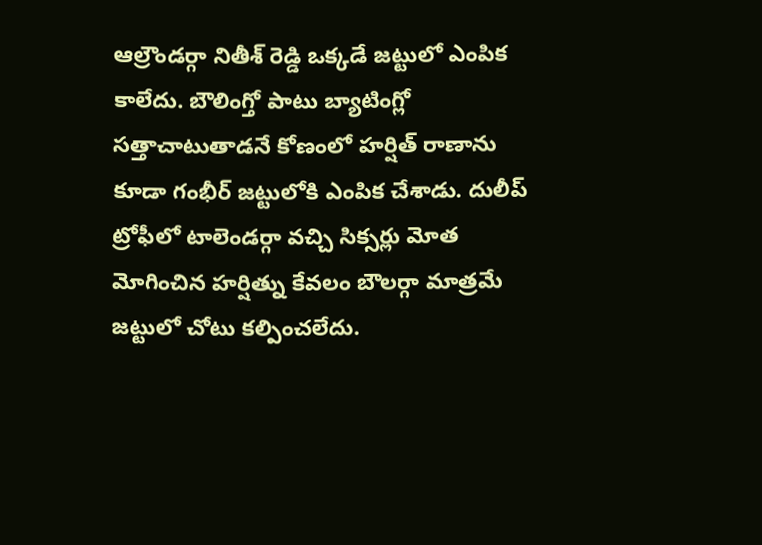ఆల్రౌండర్గా నితీశ్ రెడ్డి ఒక్కడే జట్టులో ఎంపిక కాలేదు. బౌలింగ్తో పాటు బ్యాటింగ్లో సత్తాచాటుతాడనే కోణంలో హర్షిత్ రాణాను కూడా గంభీర్ జట్టులోకి ఎంపిక చేశాడు. దులీప్ ట్రోఫీలో టాలెండర్గా వచ్చి సిక్సర్లు మోత మోగించిన హర్షిత్ను కేవలం బౌలర్గా మాత్రమే జట్టులో చోటు కల్పించలేదు.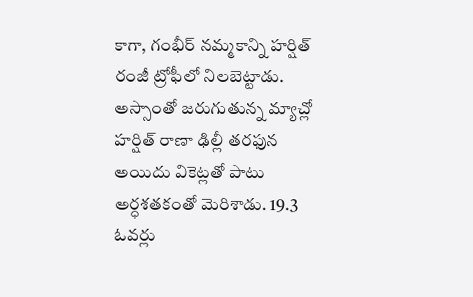కాగా, గంభీర్ నమ్మకాన్ని హర్షిత్ రంజీ ట్రోఫీలో నిలబెట్టాడు.
అస్సాంతో జరుగుతున్న మ్యాచ్లో హర్షిత్ రాణా ఢిల్లీ తరఫున అయిదు వికెట్లతో పాటు అర్ధశతకంతో మెరిశాడు. 19.3 ఓవర్లు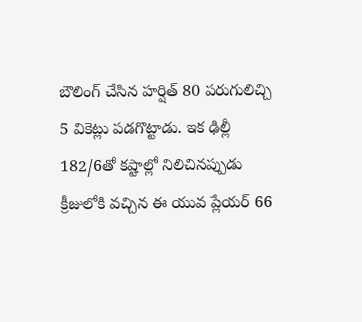బౌలింగ్ చేసిన హర్షిత్ 80 పరుగులిచ్చి 5 వికెట్లు పడగొట్టాడు. ఇక ఢిల్లీ 182/6తో కష్టాల్లో నిలిచినప్పుడు క్రీజులోకి వచ్చిన ఈ యువ ప్లేయర్ 66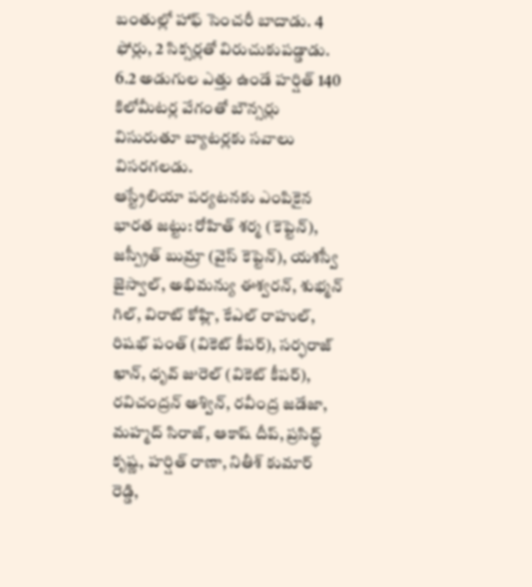బంతుల్లో హాఫ్ సెంచరీ బాదాడు. 4 ఫోర్లు, 2 సిక్సర్లతో విరుచుకుపడ్డాడు. 6.2 అడుగుల ఎత్తు ఉండే హర్షిత్ 140 కిలోమీటర్ల వేగంతో బౌన్సర్లు విసురుతూ బ్యాటర్లకు సవాలు విసరగలడు.
ఆస్ట్రేలియా పర్యటనకు ఎంపికైన భారత జట్టు: రోహిత్ శర్మ (కెప్టెన్), జస్ప్రీత్ బుమ్రా (వైస్ కెప్టెన్), యశస్వీ జైస్వాల్, అభిమన్యు ఈశ్వరన్, శుభ్మన్ గిల్, విరాట్ కోహ్లి, కేఎల్ రాహుల్, రిషభ్ పంత్ (వికెట్ కీపర్), సర్ఫరాజ్ ఖాన్, ధృవ్ జురెల్ (వికెట్ కీపర్), రవిచంద్రన్ అశ్విన్, రవీంద్ర జడేజా, మహ్మద్ సిరాజ్, ఆకాష్ దీప్, ప్రసిద్ధ్ కృష్ణ, హర్షిత్ రాణా, నితీశ్ కుమార్ రెడ్డి,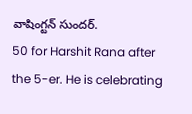వాషింగ్టన్ సుందర్.
50 for Harshit Rana after the 5-er. He is celebrating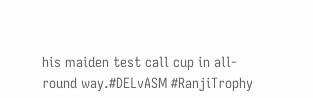his maiden test call cup in all-round way.#DELvASM #RanjiTrophy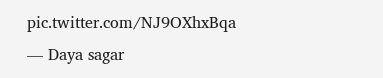pic.twitter.com/NJ9OXhxBqa
— Daya sagar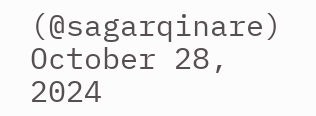(@sagarqinare) October 28, 2024